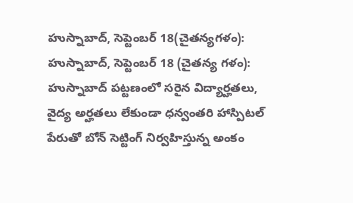హుస్నాబాద్, సెప్టెంబర్ 18(చైతన్యగళం):
హుస్నాబాద్, సెప్టెంబర్ 18 (చైతన్య గళం): హుస్నాబాద్ పట్టణంలో సరైన విద్యార్హతలు, వైద్య అర్హతలు లేకుండా ధన్వంతరి హాస్పిటల్ పేరుతో బోన్ సెట్టింగ్ నిర్వహిస్తున్న అంకం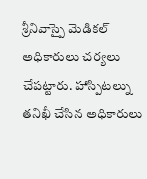శ్రీనివాస్పై మెడికల్ అధికారులు చర్యలు చేపట్టారు. హాస్పిటల్ను తనిఖీ చేసిన అధికారులు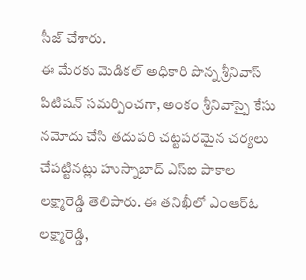సీజ్ చేశారు.
ఈ మేరకు మెడికల్ అధికారి పొన్న శ్రీనివాస్ పిటిషన్ సమర్పించగా, అంకం శ్రీనివాస్పై కేసు నమోదు చేసి తదుపరి చట్టపరమైన చర్యలు చేపట్టినట్లు హుస్నాబాద్ ఎస్ఐ పాకాల లక్ష్మారెడ్డి తెలిపారు. ఈ తనిఖీలో ఎంఆర్ఓ లక్ష్మారెడ్డి,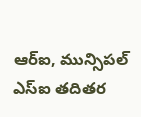ఆర్ఐ, మున్సిపల్ ఎస్ఐ తదితర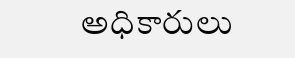అధికారులు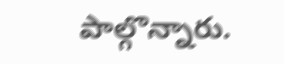పాల్గొన్నారు.